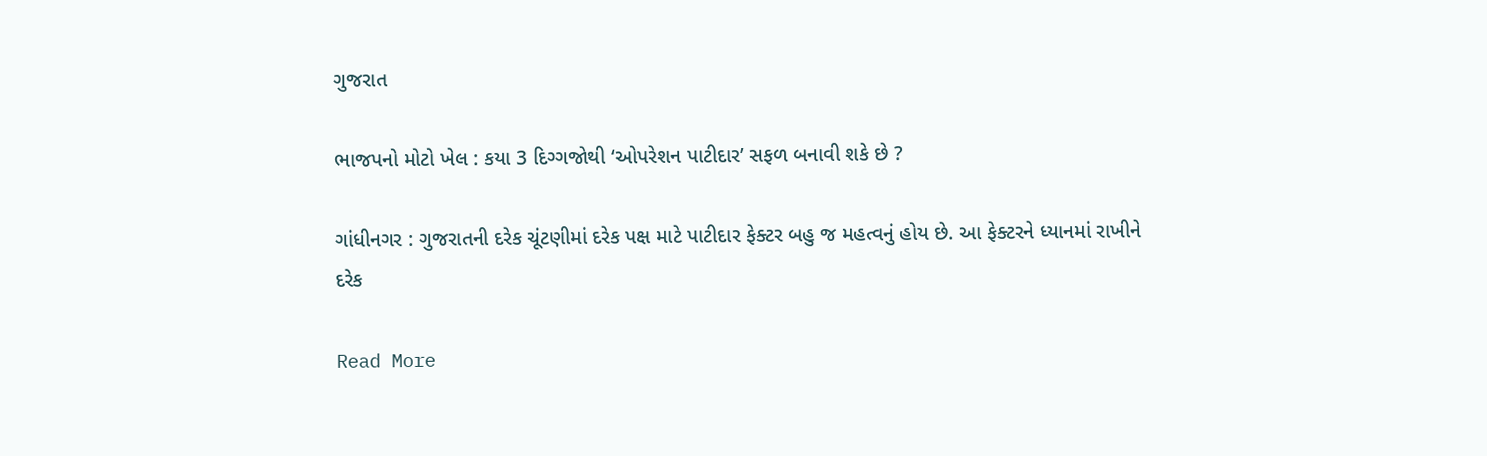ગુજરાત

ભાજપનો મોટો ખેલ : કયા 3 દિગ્ગજોથી ‘ઓપરેશન પાટીદાર’ સફળ બનાવી શકે છે ?

ગાંધીનગર : ગુજરાતની દરેક ચૂંટણીમાં દરેક પક્ષ માટે પાટીદાર ફેક્ટર બહુ જ મહત્વનું હોય છે. આ ફેક્ટરને ધ્યાનમાં રાખીને દરેક

Read More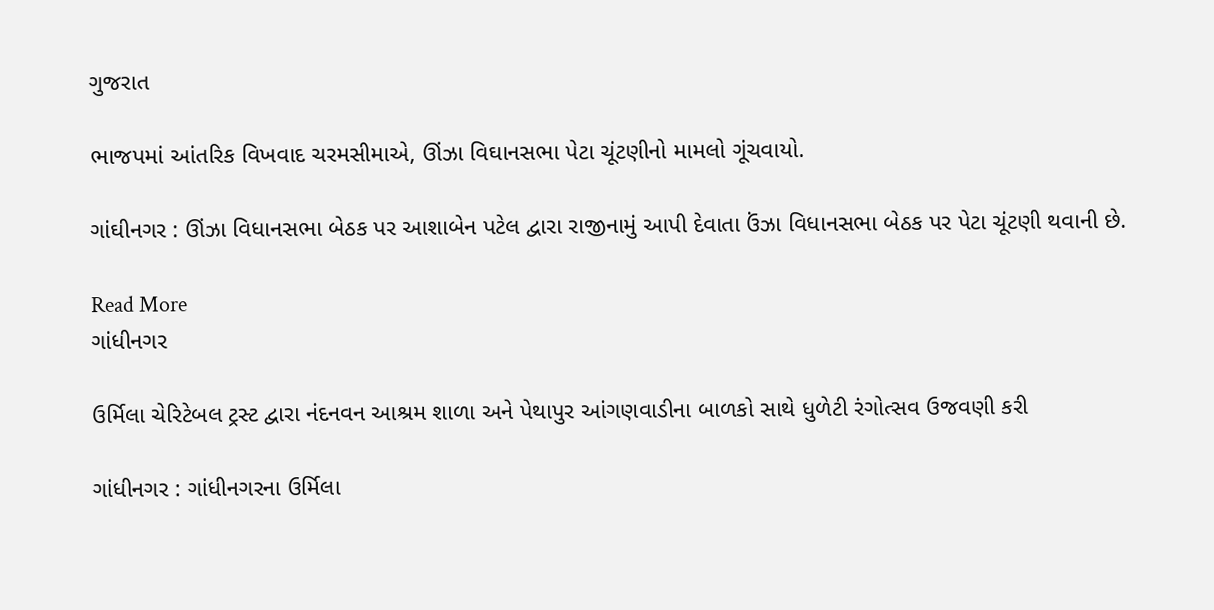ગુજરાત

ભાજપમાં આંતરિક વિખવાદ ચરમસીમાએ, ઊંઝા વિઘાનસભા પેટા ચૂંટણીનો મામલો ગૂંચવાયો.

ગાંઘીનગર : ઊંઝા વિધાનસભા બેઠક પર આશાબેન પટેલ દ્વારા રાજીનામું આપી દેવાતા ઉંઝા વિધાનસભા બેઠક પર પેટા ચૂંટણી થવાની છે.

Read More
ગાંધીનગર

ઉર્મિલા ચેરિટેબલ ટ્રસ્ટ દ્વારા નંદનવન આશ્રમ શાળા અને પેથાપુર આંગણવાડીના બાળકો સાથે ધુળેટી રંગોત્સવ ઉજવણી કરી

ગાંધીનગર : ગાંધીનગરના ઉર્મિલા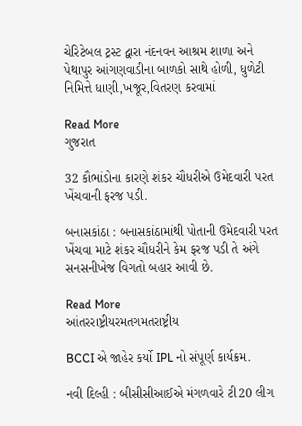ચેરિટેબલ ટ્રસ્ટ દ્વારા નંદનવન આશ્રમ શાળા અને પેથાપુર આંગણવાડીના બાળકો સાથે હોળી, ધુળેટી નિમિત્તે ધાણી,ખજૂર,વિતરણ કરવામાં

Read More
ગુજરાત

32 કૌભાંડોના કારણે શંકર ચૌધરીએ ઉમેદવારી પરત ખેંચવાની ફરજ પડી.

બનાસકાંઠા : બનાસકાંઠામાંથી પોતાની ઉમેદવારી પરત ખેંચવા માટે શંકર ચૌધરીને કેમ ફરજ પડી તે અંગે સનસનીખેજ વિગતો બહાર આવી છે.

Read More
આંતરરાષ્ટ્રીયરમતગમતરાષ્ટ્રીય

BCCI એ જાહેર કર્યો IPL નો સંપૂર્ણ કાર્યક્રમ.

નવી દિલ્હી : બીસીસીઆઈએ મંગળવારે ટી20 લીગ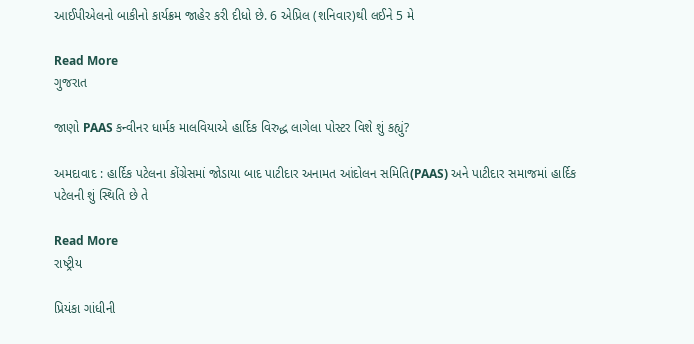આઈપીએલનો બાકીનો કાર્યક્રમ જાહેર કરી દીધો છે. 6 એપ્રિલ (શનિવાર)થી લઈને 5 મે

Read More
ગુજરાત

જાણો PAAS કન્વીનર ધાર્મક માલવિયાએ હાર્દિક વિરુદ્ધ લાગેલા પોસ્ટર વિશે શું કહ્યું?

અમદાવાદ : હાર્દિક પટેલના કોંગ્રેસમાં જોડાયા બાદ પાટીદાર અનામત આંદોલન સમિતિ(PAAS) અને પાટીદાર સમાજમાં હાર્દિક પટેલની શું સ્થિતિ છે તે

Read More
રાષ્ટ્રીય

પ્રિયંકા ગાંધીની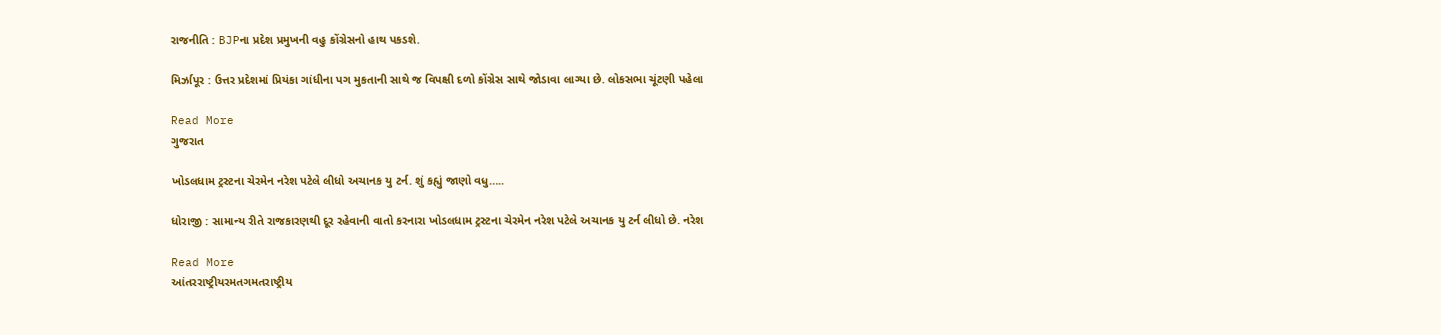રાજનીતિ : BJPના પ્રદેશ પ્રમુખની વહુ કોંગ્રેસનો હાથ પકડશે.

મિર્ઝાપૂર : ઉત્તર પ્રદેશમાં પ્રિયંકા ગાંધીના પગ મુકતાની સાથે જ વિપક્ષી દળો કોંગ્રેસ સાથે જોડાવા લાગ્યા છે. લોકસભા ચૂંટણી પહેલા

Read More
ગુજરાત

ખોડલધામ ટ્રસ્ટના ચેરમેન નરેશ પટેલે લીધો અચાનક યુ ટર્ન. શું કહ્યું જાણો વધુ…..

ધોરાજી : સામાન્ય રીતે રાજકારણથી દૂર રહેવાની વાતો કરનારા ખોડલધામ ટ્રસ્ટના ચેરમેન નરેશ પટેલે અચાનક યુ ટર્ન લીધો છે. નરેશ

Read More
આંતરરાષ્ટ્રીયરમતગમતરાષ્ટ્રીય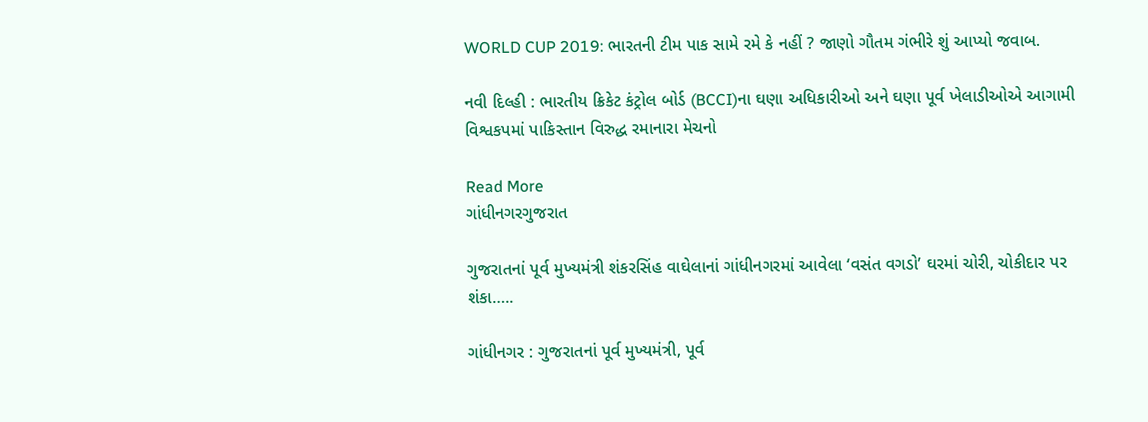WORLD CUP 2019: ભારતની ટીમ પાક સામે રમે કે નહીં ? જાણો ગૌતમ ગંભીરે શું આપ્યો જવાબ.

નવી દિલ્હી : ભારતીય ક્રિકેટ કંટ્રોલ બોર્ડ (BCCI)ના ઘણા અધિકારીઓ અને ઘણા પૂર્વ ખેલાડીઓએ આગામી વિશ્વકપમાં પાકિસ્તાન વિરુદ્ધ રમાનારા મેચનો

Read More
ગાંધીનગરગુજરાત

ગુજરાતનાં પૂર્વ મુખ્યમંત્રી શંકરસિંહ વાઘેલાનાં ગાંધીનગરમાં આવેલા ‘વસંત વગડો’ ઘરમાં ચોરી, ચોકીદાર પર શંકા…..

ગાંધીનગર : ગુજરાતનાં પૂર્વ મુખ્યમંત્રી, પૂર્વ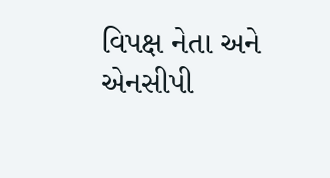વિપક્ષ નેતા અને એનસીપી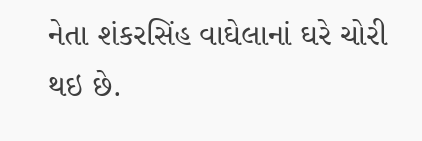નેતા શંકરસિંહ વાઘેલાનાં ઘરે ચોરી થઇ છે.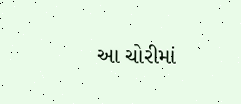આ ચોરીમાં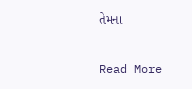તેમના

Read More